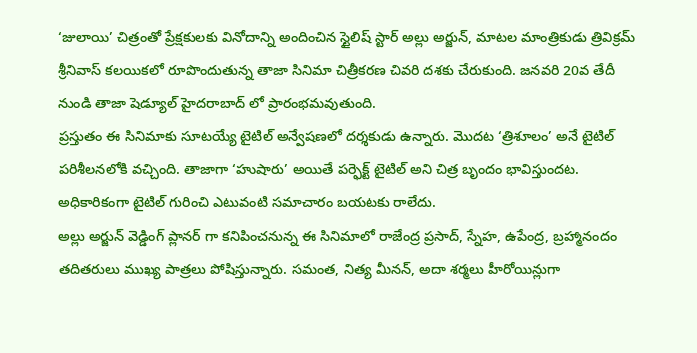‘జులాయి’ చిత్రంతో ప్రేక్షకులకు వినోదాన్ని అందించిన స్టైలిష్ స్టార్ అల్లు అర్జున్, మాటల మాంత్రికుడు త్రివిక్రమ్ శ్రీనివాస్ కలయికలో రూపొందుతున్న తాజా సినిమా చిత్రీకరణ చివరి దశకు చేరుకుంది. జనవరి 20వ తేదీ నుండి తాజా షెడ్యూల్ హైదరాబాద్ లో ప్రారంభమవుతుంది.
ప్రస్తుతం ఈ సినిమాకు సూటయ్యే టైటిల్ అన్వేషణలో దర్శకుడు ఉన్నారు. మొదట ‘త్రిశూలం’ అనే టైటిల్ పరిశీలనలోకి వచ్చింది. తాజాగా ‘హుషారు’ అయితే పర్ఫెక్ట్ టైటిల్ అని చిత్ర బృందం భావిస్తుందట. అధికారికంగా టైటిల్ గురించి ఎటువంటి సమాచారం బయటకు రాలేదు.
అల్లు అర్జున్ వెడ్డింగ్ ప్లానర్ గా కనిపించనున్న ఈ సినిమాలో రాజేంద్ర ప్రసాద్, స్నేహ, ఉపేంద్ర, బ్రహ్మానందం తదితరులు ముఖ్య పాత్రలు పోషిస్తున్నారు. సమంత, నిత్య మీనన్, అదా శర్మలు హీరోయిన్లుగా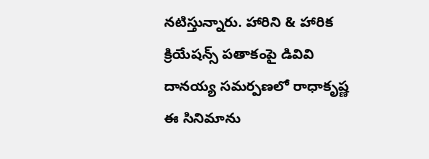నటిస్తున్నారు. హారిని & హారిక క్రియేషన్స్ పతాకంపై డివివి దానయ్య సమర్పణలో రాధాకృష్ణ ఈ సినిమాను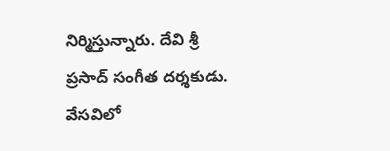నిర్మిస్తున్నారు. దేవి శ్రీ ప్రసాద్ సంగీత దర్శకుడు. వేసవిలో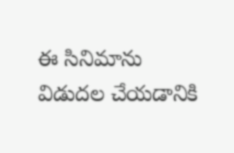ఈ సినిమాను విడుదల చేయడానికి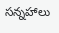సన్నహాలు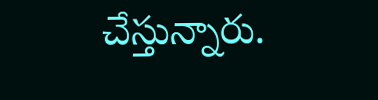చేస్తున్నారు.